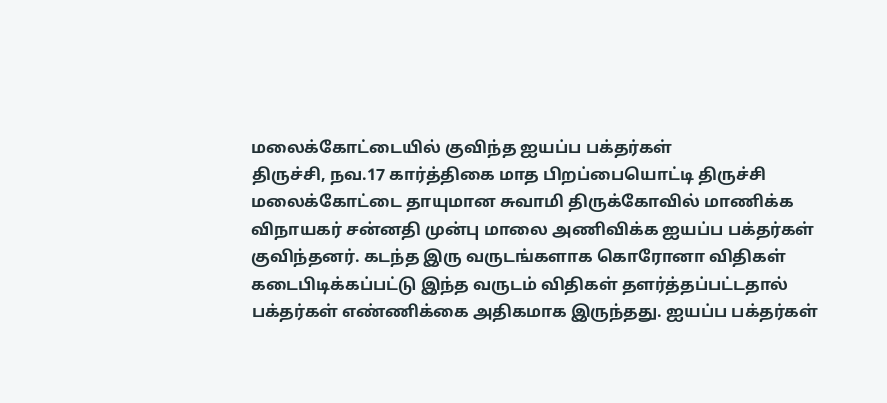மலைக்கோட்டையில் குவிந்த ஐயப்ப பக்தர்கள்
திருச்சி, நவ.17 கார்த்திகை மாத பிறப்பையொட்டி திருச்சி மலைக்கோட்டை தாயுமான சுவாமி திருக்கோவில் மாணிக்க விநாயகர் சன்னதி முன்பு மாலை அணிவிக்க ஐயப்ப பக்தர்கள் குவிந்தனர். கடந்த இரு வருடங்களாக கொரோனா விதிகள் கடைபிடிக்கப்பட்டு இந்த வருடம் விதிகள் தளர்த்தப்பட்டதால் பக்தர்கள் எண்ணிக்கை அதிகமாக இருந்தது. ஐயப்ப பக்தர்கள்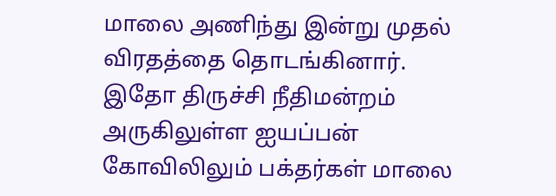மாலை அணிந்து இன்று முதல் விரதத்தை தொடங்கினார். இதோ திருச்சி நீதிமன்றம் அருகிலுள்ள ஐயப்பன் கோவிலிலும் பக்தர்கள் மாலை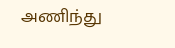அணிந்து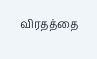விரதத்தை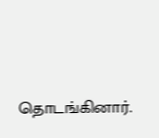தொடங்கினார்.